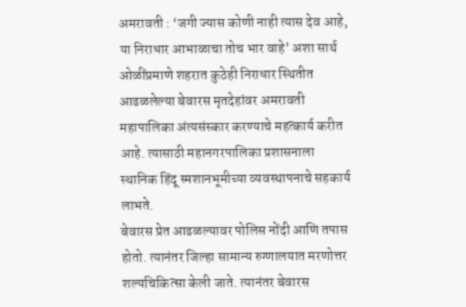अमरावती : ‘जगी ज्यास कोणी नाही त्यास देव आहे, या निराधार आभाळाचा तोच भार वाहे’ अशा सार्थ ओळींप्रमाणे शहरात कुठेही निराधार स्थितीत आढळलेल्या बेवारस मृतदेहांवर अमरावती महापालिका अंत्यसंस्कार करण्याचे महत्कार्य करीत आहे. त्यासाठी महानगरपालिका प्रशासनाला स्थानिक हिंदू स्मशानभूमीच्या व्यवस्थापनाचे सहकार्य लाभते.
बेवारस प्रेत आढळल्यावर पोलिस नोंदी आणि तपास होतो. त्यानंतर जिल्हा सामान्य रुग्णालयात मरणोत्तर शल्यचिकित्सा केली जाते. त्यानंतर बेवारस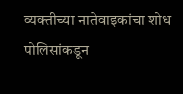व्यक्तीच्या नातेवाइकांचा शोध पोलिसांकडून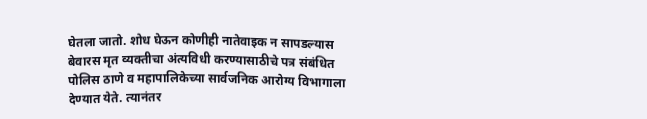घेतला जातो. शोध घेऊन कोणीही नातेवाइक न सापडल्यास बेवारस मृत व्यक्तीचा अंत्यविधी करण्यासाठीचे पत्र संबंधित पोलिस ठाणे व महापालिकेच्या सार्वजनिक आरोग्य विभागाला देण्यात येते. त्यानंतर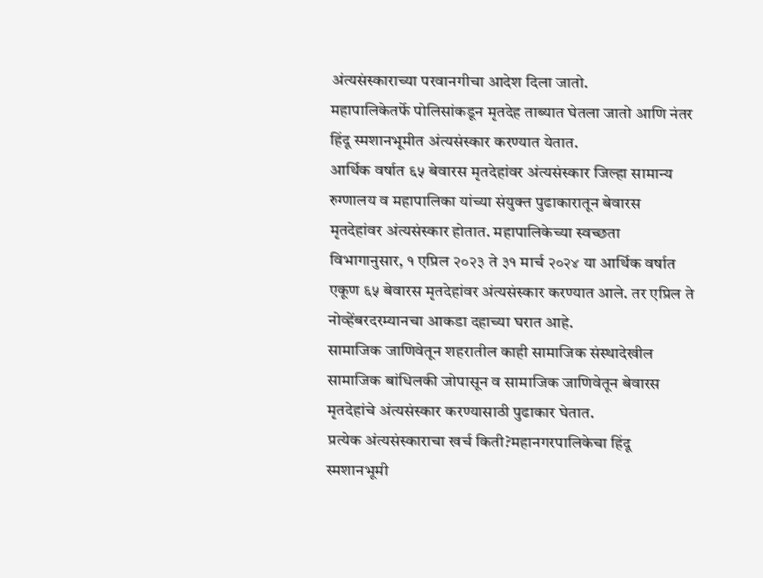अंत्यसंस्काराच्या परवानगीचा आदेश दिला जातो.
महापालिकेतर्फे पोलिसांकडून मृतदेह ताब्यात घेतला जातो आणि नंतर हिंदू स्मशानभूमीत अंत्यसंस्कार करण्यात येतात.
आर्थिक वर्षात ६५ बेवारस मृतदेहांवर अंत्यसंस्कार जिल्हा सामान्य रुग्णालय व महापालिका यांच्या संयुक्त पुढाकारातून बेवारस मृतदेहांवर अंत्यसंस्कार होतात. महापालिकेच्या स्वच्छता विभागानुसार, १ एप्रिल २०२३ ते ३१ मार्च २०२४ या आर्थिक वर्षात एकूण ६५ बेवारस मृतदेहांवर अंत्यसंस्कार करण्यात आले. तर एप्रिल ते नोव्हेंबरदरम्यानचा आकडा दहाच्या घरात आहे.
सामाजिक जाणिवेतून शहरातील काही सामाजिक संस्थादेखील सामाजिक बांधिलकी जोपासून व सामाजिक जाणिवेतून बेवारस मृतदेहांचे अंत्यसंस्कार करण्यासाठी पुढाकार घेतात.
प्रत्येक अंत्यसंस्काराचा खर्च किती?महानगरपालिकेचा हिंदू स्मशानभूमी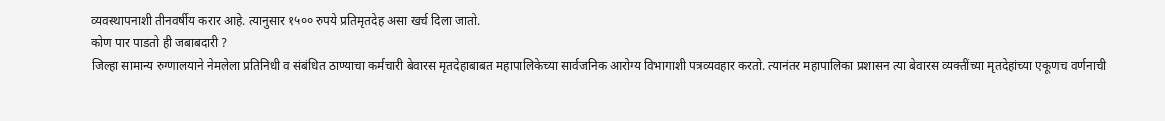व्यवस्थापनाशी तीनवर्षीय करार आहे. त्यानुसार १५०० रुपये प्रतिमृतदेह असा खर्च दिला जातो.
कोण पार पाडतो ही जबाबदारी ?
जिल्हा सामान्य रुग्णालयाने नेमलेला प्रतिनिधी व संबंधित ठाण्याचा कर्मचारी बेवारस मृतदेहाबाबत महापालिकेच्या सार्वजनिक आरोग्य विभागाशी पत्रव्यवहार करतो. त्यानंतर महापालिका प्रशासन त्या बेवारस व्यक्तींच्या मृतदेहांच्या एकूणच वर्णनाची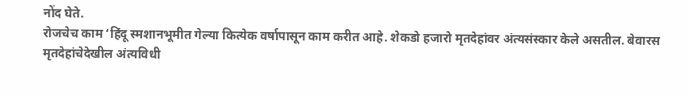नोंद घेते.
रोजचेच काम ‘हिंदू स्मशानभूमीत गेल्या कित्येक वर्षापासून काम करीत आहे. शेकडो हजारो मृतदेहांवर अंत्यसंस्कार केले असतील. बेवारस मृतदेहांचेदेखील अंत्यविधी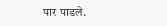पार पाडले.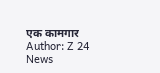एक कामगार
Author: Z 24 News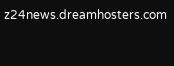z24news.dreamhosters.com